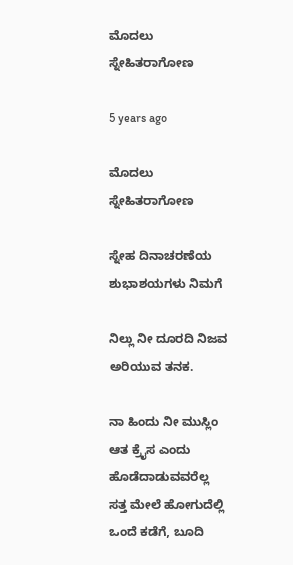ಮೊದಲು ಸ್ನೇಹಿತರಾಗೋಣ

5 years ago

ಮೊದಲು ಸ್ನೇಹಿತರಾಗೋಣ

ಸ್ನೇಹ ದಿನಾಚರಣೆಯ ಶುಭಾಶಯಗಳು ನಿಮಗೆ

ನಿಲ್ಲು ನೀ ದೂರದಿ ನಿಜವ ಅರಿಯುವ ತನಕ.

ನಾ ಹಿಂದು ನೀ ಮುಸ್ಲಿಂ ಆತ ಕ್ರೈಸ ಎಂದು ಹೊಡೆದಾಡುವವರೆಲ್ಲ ಸತ್ತ ಮೇಲೆ ಹೋಗುದೆಲ್ಲಿ ಒಂದೆ ಕಡೆಗೆ, ಬೂದಿ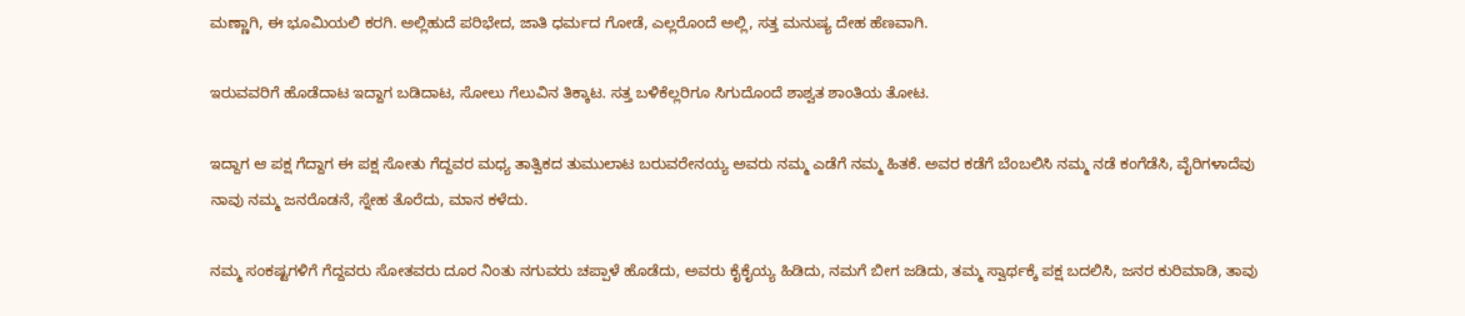ಮಣ್ಣಾಗಿ, ಈ ಭೂಮಿಯಲಿ ಕರಗಿ. ಅಲ್ಲಿಹುದೆ ಪರಿಭೇದ, ಜಾತಿ ಧರ್ಮದ ಗೋಡೆ, ಎಲ್ಲರೊಂದೆ ಅಲ್ಲಿ, ಸತ್ತ ಮನುಷ್ಯ ದೇಹ ಹೆಣವಾಗಿ.

ಇರುವವರಿಗೆ ಹೊಡೆದಾಟ ಇದ್ದಾಗ ಬಡಿದಾಟ, ಸೋಲು ಗೆಲುವಿನ ತಿಕ್ಕಾಟ. ಸತ್ತ ಬಳಿಕೆಲ್ಲರಿಗೂ ಸಿಗುದೊಂದೆ ಶಾಶ್ವತ ಶಾಂತಿಯ ತೋಟ.

ಇದ್ದಾಗ ಆ ಪಕ್ಷ ಗೆದ್ದಾಗ ಈ ಪಕ್ಷ ಸೋತು ಗೆದ್ದವರ ಮಧ್ಯ ತಾತ್ವಿಕದ ತುಮುಲಾಟ ಬರುವರೇನಯ್ಯ ಅವರು ನಮ್ಮ ಎಡೆಗೆ ನಮ್ಮ ಹಿತಕೆ. ಅವರ ಕಡೆಗೆ ಬೆಂಬಲಿಸಿ ನಮ್ಮ ನಡೆ ಕಂಗೆಡೆಸಿ, ವೈರಿಗಳಾದೆವು ನಾವು ನಮ್ಮ ಜನರೊಡನೆ, ಸ್ನೇಹ ತೊರೆದು, ಮಾನ ಕಳೆದು‌.

ನಮ್ಮ ಸಂಕಷ್ಟಗಳಿಗೆ ಗೆದ್ದವರು ಸೋತವರು ದೂರ ನಿಂತು ನಗುವರು ಚಪ್ಪಾಳೆ ಹೊಡೆದು, ಅವರು ಕೈಕೈಯ್ಯ ಹಿಡಿದು, ನಮಗೆ ಬೀಗ ಜಡಿದು, ತಮ್ಮ ಸ್ವಾರ್ಥಕ್ಕೆ ಪಕ್ಷ ಬದಲಿಸಿ, ಜನರ ಕುರಿಮಾಡಿ, ತಾವು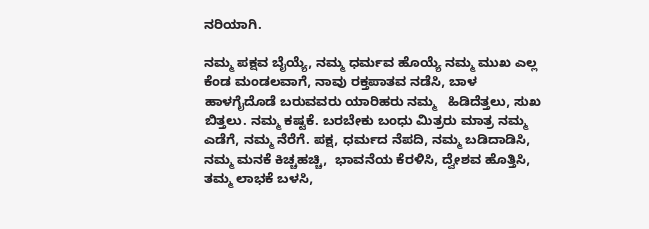ನರಿಯಾಗಿ.

ನಮ್ಮ ಪಕ್ಷವ ಬೈಯ್ಯೆ, ನಮ್ಮ ಧರ್ಮವ ಹೊಯ್ಯೆ ನಮ್ಮ ಮುಖ ಎಲ್ಲ ಕೆಂಡ ಮಂಡಲವಾಗೆ, ನಾವು ರಕ್ತಪಾತವ ನಡೆಸಿ, ಬಾಳ ಹಾಳಗೈದೊಡೆ ಬರುವವರು ಯಾರಿಹರು ನಮ್ಮ   ಹಿಡಿದೆತ್ತಲು, ಸುಖ ಬಿತ್ತಲು. ನಮ್ಮ ಕಷ್ಟಕೆ. ಬರಬೇಕು ಬಂಧು ಮಿತ್ರರು ಮಾತ್ರ ನಮ್ಮ ಎಡೆಗೆ, ನಮ್ಮ ನೆರೆಗೆ. ಪಕ್ಷ, ಧರ್ಮದ ನೆಪದಿ, ನಮ್ಮ ಬಡಿದಾಡಿಸಿ, ನಮ್ಮ ಮನಕೆ ಕಿಚ್ಚಹಚ್ಚಿ,  ಭಾವನೆಯ ಕೆರಳಿಸಿ, ದ್ವೇಶವ ಹೊತ್ತಿಸಿ, ತಮ್ಮ ಲಾಭಕೆ ಬಳಸಿ,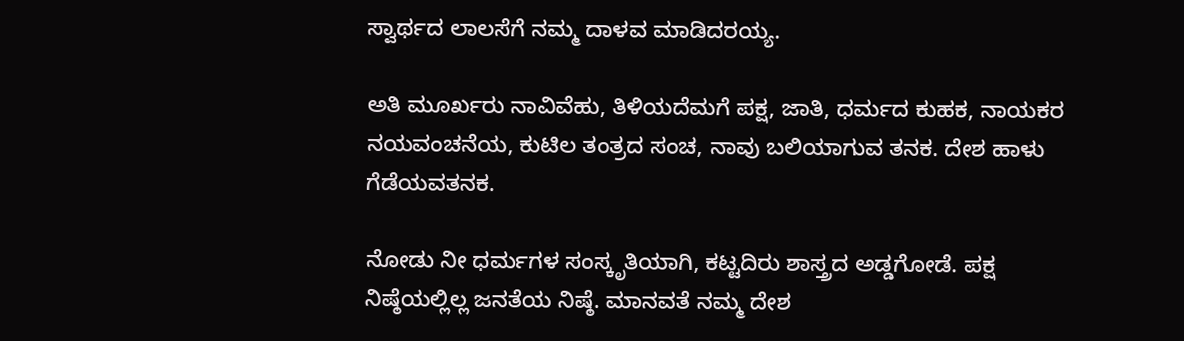ಸ್ವಾರ್ಥದ ಲಾಲಸೆಗೆ ನಮ್ಮ ದಾಳವ ಮಾಡಿದರಯ್ಯ.

ಅತಿ ಮೂರ್ಖರು ನಾವಿವೆಹು, ತಿಳಿಯದೆಮಗೆ ಪಕ್ಷ, ಜಾತಿ, ಧರ್ಮದ ಕುಹಕ, ನಾಯಕರ ನಯವಂಚನೆಯ, ಕುಟಿಲ ತಂತ್ರದ ಸಂಚ, ನಾವು ಬಲಿಯಾಗುವ ತನಕ. ದೇಶ ಹಾಳು ಗೆಡೆಯವತನಕ.

ನೋಡು ನೀ ಧರ್ಮಗಳ ಸಂಸ್ಕೃತಿಯಾಗಿ, ಕಟ್ಟದಿರು ಶಾಸ್ತ್ರದ ಅಡ್ಡಗೋಡೆ. ಪಕ್ಷ ನಿಷ್ಠೆಯಲ್ಲಿಲ್ಲ ಜನತೆಯ ನಿಷ್ಠೆ. ಮಾನವತೆ ನಮ್ಮ ದೇಶ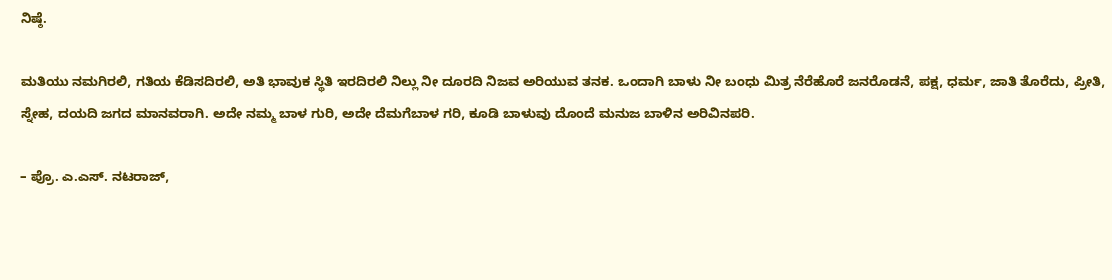ನಿಷ್ಠೆ.

ಮತಿಯು ನಮಗಿರಲಿ, ಗತಿಯ ಕೆಡಿಸದಿರಲಿ, ಅತಿ ಭಾವುಕ ಸ್ಥಿತಿ ಇರದಿರಲಿ ನಿಲ್ಲು ನೀ ದೂರದಿ ನಿಜವ ಅರಿಯುವ ತನಕ. ಒಂದಾಗಿ ಬಾಳು ನೀ ಬಂಧು ಮಿತ್ರ ನೆರೆಹೊರೆ ಜನರೊಡನೆ, ಪಕ್ಷ, ಧರ್ಮ, ಜಾತಿ ತೊರೆದು, ಪ್ರೀತಿ, ಸ್ನೇಹ, ದಯದಿ ಜಗದ ಮಾನವರಾಗಿ. ಅದೇ ನಮ್ಮ ಬಾಳ ಗುರಿ, ಅದೇ ದೆಮಗೆಬಾಳ ಗರಿ, ಕೂಡಿ ಬಾಳುವು ದೊಂದೆ ಮನುಜ ಬಾಳಿನ ಅರಿವಿನಪರಿ.

– ಪ್ರೊ. ಎ.ಎಸ್. ನಟರಾಜ್,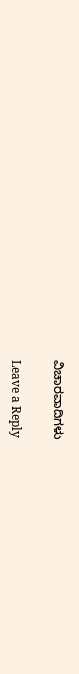ವಿಚಾರವಾದಿಗಳು

Leave a Reply